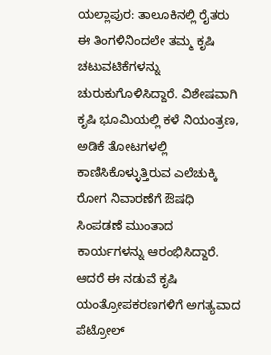ಯಲ್ಲಾಪುರ: ತಾಲೂಕಿನಲ್ಲಿ ರೈತರು ಈ ತಿಂಗಳಿನಿಂದಲೇ ತಮ್ಮ ಕೃಷಿ ಚಟುವಟಿಕೆಗಳನ್ನು ಚುರುಕುಗೊಳಿಸಿದ್ದಾರೆ. ವಿಶೇಷವಾಗಿ ಕೃಷಿ ಭೂಮಿಯಲ್ಲಿ ಕಳೆ ನಿಯಂತ್ರಣ, ಅಡಿಕೆ ತೋಟಗಳಲ್ಲಿ ಕಾಣಿಸಿಕೊಳ್ಳುತ್ತಿರುವ ಎಲೆಚುಕ್ಕಿ ರೋಗ ನಿವಾರಣೆಗೆ ಔಷಧಿ ಸಿಂಪಡಣೆ ಮುಂತಾದ ಕಾರ್ಯಗಳನ್ನು ಆರಂಭಿಸಿದ್ದಾರೆ.
ಆದರೆ ಈ ನಡುವೆ ಕೃಷಿ ಯಂತ್ರೋಪಕರಣಗಳಿಗೆ ಅಗತ್ಯವಾದ ಪೆಟ್ರೋಲ್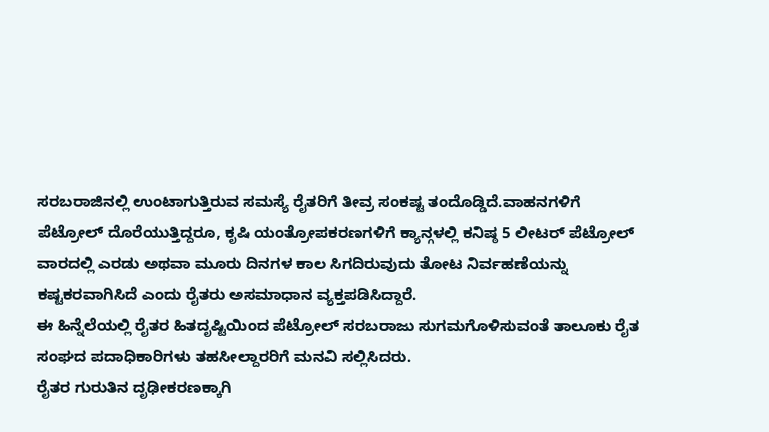ಸರಬರಾಜಿನಲ್ಲಿ ಉಂಟಾಗುತ್ತಿರುವ ಸಮಸ್ಯೆ ರೈತರಿಗೆ ತೀವ್ರ ಸಂಕಷ್ಟ ತಂದೊಡ್ಡಿದೆ.ವಾಹನಗಳಿಗೆ ಪೆಟ್ರೋಲ್ ದೊರೆಯುತ್ತಿದ್ದರೂ, ಕೃಷಿ ಯಂತ್ರೋಪಕರಣಗಳಿಗೆ ಕ್ಯಾನ್ಗಳಲ್ಲಿ ಕನಿಷ್ಠ 5 ಲೀಟರ್ ಪೆಟ್ರೋಲ್ ವಾರದಲ್ಲಿ ಎರಡು ಅಥವಾ ಮೂರು ದಿನಗಳ ಕಾಲ ಸಿಗದಿರುವುದು ತೋಟ ನಿರ್ವಹಣೆಯನ್ನು ಕಷ್ಟಕರವಾಗಿಸಿದೆ ಎಂದು ರೈತರು ಅಸಮಾಧಾನ ವ್ಯಕ್ತಪಡಿಸಿದ್ದಾರೆ.
ಈ ಹಿನ್ನೆಲೆಯಲ್ಲಿ ರೈತರ ಹಿತದೃಷ್ಟಿಯಿಂದ ಪೆಟ್ರೋಲ್ ಸರಬರಾಜು ಸುಗಮಗೊಳಿಸುವಂತೆ ತಾಲೂಕು ರೈತ ಸಂಘದ ಪದಾಧಿಕಾರಿಗಳು ತಹಸೀಲ್ದಾರರಿಗೆ ಮನವಿ ಸಲ್ಲಿಸಿದರು.
ರೈತರ ಗುರುತಿನ ದೃಢೀಕರಣಕ್ಕಾಗಿ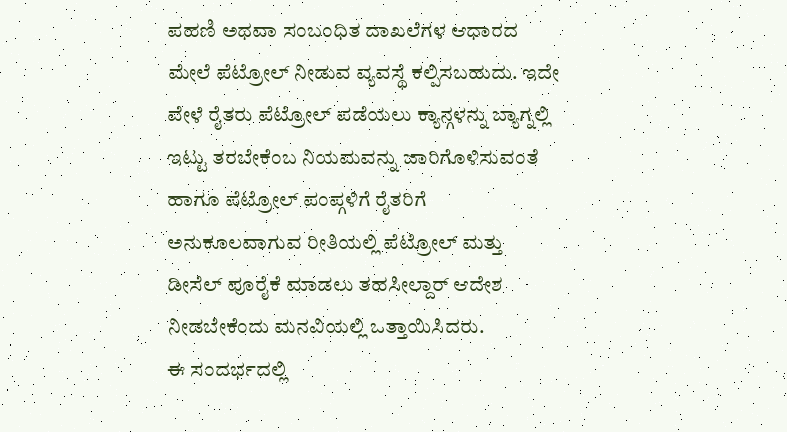ಪಹಣಿ ಅಥವಾ ಸಂಬಂಧಿತ ದಾಖಲೆಗಳ ಆಧಾರದ ಮೇಲೆ ಪೆಟ್ರೋಲ್ ನೀಡುವ ವ್ಯವಸ್ಥೆ ಕಲ್ಪಿಸಬಹುದು. ಇದೇ ವೇಳೆ ರೈತರು ಪೆಟ್ರೋಲ್ ಪಡೆಯಲು ಕ್ಯಾನ್ಗಳನ್ನು ಬ್ಯಾಗ್ನಲ್ಲಿ ಇಟ್ಟು ತರಬೇಕೆಂಬ ನಿಯಮವನ್ನು ಜಾರಿಗೊಳಿಸುವಂತೆ ಹಾಗೂ ಪೆಟ್ರೋಲ್ ಪಂಪ್ಗಳಿಗೆ ರೈತರಿಗೆ ಅನುಕೂಲವಾಗುವ ರೀತಿಯಲ್ಲಿ ಪೆಟ್ರೋಲ್ ಮತ್ತು ಡೀಸೆಲ್ ಪೂರೈಕೆ ಮಾಡಲು ತಹಸೀಲ್ದಾರ್ ಆದೇಶ ನೀಡಬೇಕೆಂದು ಮನವಿಯಲ್ಲಿ ಒತ್ತಾಯಿಸಿದರು.
ಈ ಸಂದರ್ಭದಲ್ಲಿ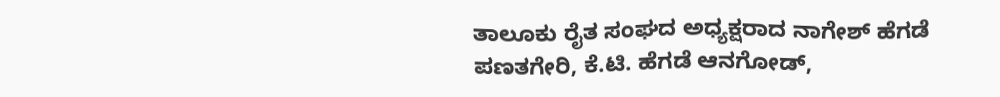ತಾಲೂಕು ರೈತ ಸಂಘದ ಅಧ್ಯಕ್ಷರಾದ ನಾಗೇಶ್ ಹೆಗಡೆ ಪಣತಗೇರಿ, ಕೆ.ಟಿ. ಹೆಗಡೆ ಆನಗೋಡ್,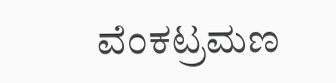ವೆಂಕಟ್ರಮಣ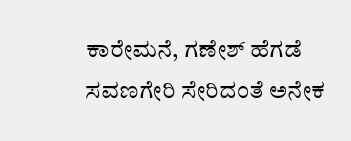ಕಾರೇಮನೆ, ಗಣೇಶ್ ಹೆಗಡೆ ಸವಣಗೇರಿ ಸೇರಿದಂತೆ ಅನೇಕ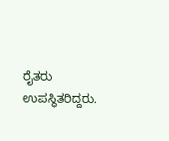ರೈತರು ಉಪಸ್ಥಿತರಿದ್ದರು.